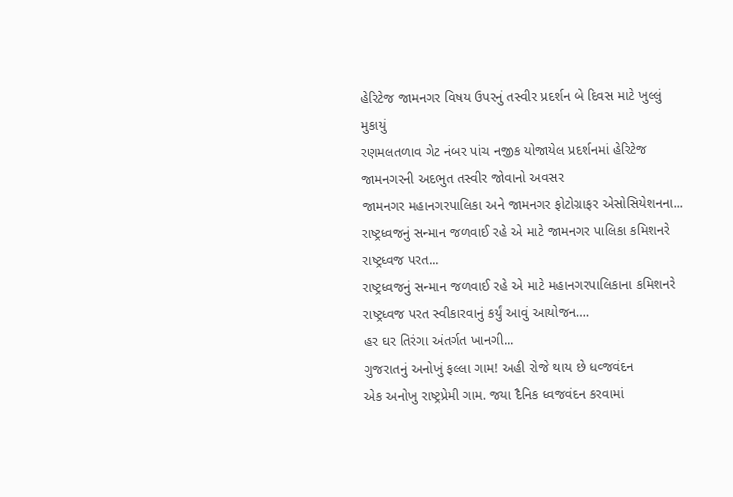હેરિટેજ જામનગર વિષય ઉપરનું તસ્વીર પ્રદર્શન બે દિવસ માટે ખુલ્લું મુકાયું
રણમલતળાવ ગેટ નંબર પાંચ નજીક યોજાયેલ પ્રદર્શનમાં હેરિટેજ જામનગરની અદભુત તસ્વીર જોવાનો અવસર
જામનગર મહાનગરપાલિકા અને જામનગર ફોટોગ્રાફર એસોસિયેશનના...
રાષ્ટ્રધ્વજનું સન્માન જળવાઈ રહે એ માટે જામનગર પાલિકા કમિશનરે રાષ્ટ્રધ્વજ પરત...
રાષ્ટ્રધ્વજનું સન્માન જળવાઈ રહે એ માટે મહાનગરપાલિકાના કમિશનરે રાષ્ટ્રધ્વજ પરત સ્વીકારવાનું કર્યું આવું આયોજન….
હર ઘર તિરંગા અંતર્ગત ખાનગી...
ગુજરાતનું અનોખું ફલ્લા ગામ! અહી રોજે થાય છે ધવ્જવંદન
એક અનોખુ રાષ્ટ્રપ્રેમી ગામ. જયા દૈનિક ધ્વજવંદન કરવામાં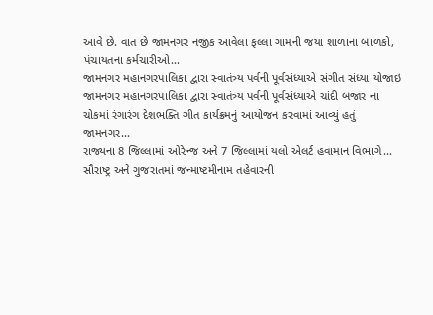આવે છે. વાત છે જામનગર નજીક આવેલા ફલ્લા ગામની જયા શાળાના બાળકો, પંચાયતના કર્મચારીઓ...
જામનગર મહાનગરપાલિકા દ્વારા સ્વાતંત્ર્ય પર્વની પૂર્વસંધ્યાએ સંગીત સંધ્યા યોજાઇ
જામનગર મહાનગરપાલિકા દ્વારા સ્વાતંત્ર્ય પર્વની પૂર્વસંધ્યાએ ચાંદી બજાર ના ચોકમાં રંગારંગ દેશભક્તિ ગીત કાર્યક્રમનું આયોજન કરવામાં આવ્યું હતું
જામનગર...
રાજ્યના 8 જિલ્લામાં ઓરેન્જ અને 7 જિલ્લામાં યલો એલર્ટ હવામાન વિભાગે...
સૌરાષ્ટ્ર અને ગુજરાતમાં જન્માષ્ટમીનામ તહેવારની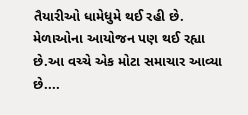તૈયારીઓ ધામેધુમે થઈ રહી છે. મેળાઓના આયોજન પણ થઈ રહ્યા છે.આ વચ્ચે એક મોટા સમાચાર આવ્યા છે....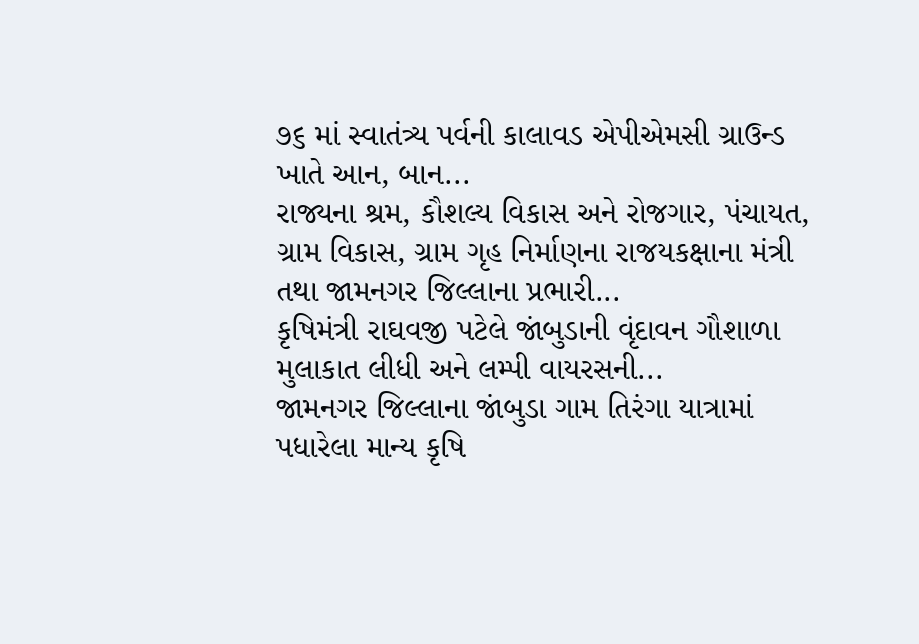૭૬ માં સ્વાતંત્ર્ય પર્વની કાલાવડ એપીએમસી ગ્રાઉન્ડ ખાતે આન, બાન...
રાજ્યના શ્રમ, કૌશલ્ય વિકાસ અને રોજગાર, પંચાયત, ગ્રામ વિકાસ, ગ્રામ ગૃહ નિર્માણના રાજયકક્ષાના મંત્રી તથા જામનગર જિલ્લાના પ્રભારી...
કૃષિમંત્રી રાઘવજી પટેલે જાંબુડાની વૃંદાવન ગૌશાળા મુલાકાત લીધી અને લમ્પી વાયરસની...
જામનગર જિલ્લાના જાંબુડા ગામ તિરંગા યાત્રામાં પધારેલા માન્ય કૃષિ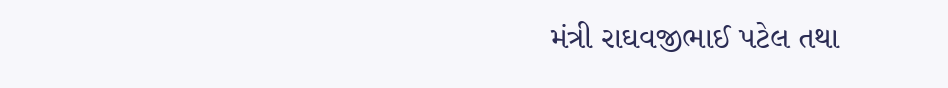મંત્રી રાઘવજીભાઈ પટેલ તથા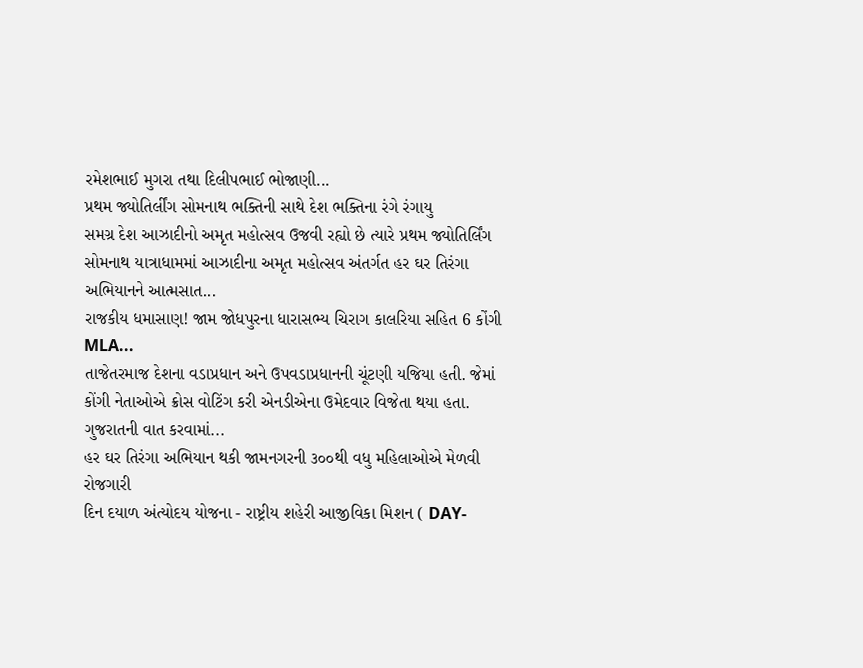રમેશભાઈ મુગરા તથા દિલીપભાઈ ભોજાણી...
પ્રથમ જ્યોતિર્લીંગ સોમનાથ ભક્તિની સાથે દેશ ભક્તિના રંગે રંગાયુ
સમગ્ર દેશ આઝાદીનો અમૃત મહોત્સવ ઉજવી રહ્યો છે ત્યારે પ્રથમ જ્યોતિર્લિંગ સોમનાથ યાત્રાધામમાં આઝાદીના અમૃત મહોત્સવ અંતર્ગત હર ઘર તિરંગા અભિયાનને આત્મસાત...
રાજકીય ધમાસાણ! જામ જોધપુરના ધારાસભ્ય ચિરાગ કાલરિયા સહિત 6 કોંગી MLA...
તાજેતરમાજ દેશના વડાપ્રધાન અને ઉપવડાપ્રધાનની ચૂંટણી યજિયા હતી. જેમાં કોંગી નેતાઓએ ક્રોસ વોટિંગ કરી એનડીએના ઉમેદવાર વિજેતા થયા હતા. ગુજરાતની વાત કરવામાં...
હર ઘર તિરંગા અભિયાન થકી જામનગરની ૩૦૦થી વધુ મહિલાઓએ મેળવી રોજગારી
દિન દયાળ અંત્યોદય યોજના - રાષ્ટ્રીય શહેરી આજીવિકા મિશન ( DAY-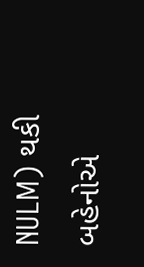NULM) થકી બહેનોએ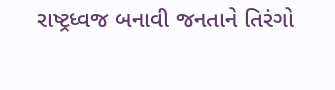રાષ્ટ્રધ્વજ બનાવી જનતાને તિરંગો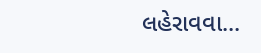લહેરાવવા...